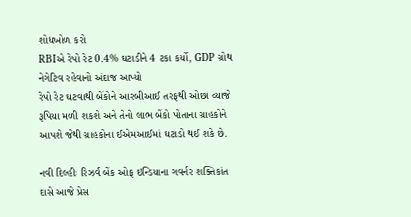શોધખોળ કરો
RBIએ રેપો રેટ 0.4% ઘટાડીને 4 ટકા કર્યો, GDP ગ્રોથ નેગેટિવ રહેવાનો અંદાજ આપ્યો
રેપો રેટ ઘટવાથી બેંકોને આરબીઆઈ તરફથી ઓછા વ્યાજે રૂપિયા મળી શકશે અને તેનો લાભ બેંકો પોતાના ગ્રાહકોને આપશે જેથી ગ્રાહકોના ઈએમઆઈમાં ઘટાડો થઈ શકે છે.

નવી દિલ્હીઃ રિઝર્વ બેંક ઓફ ઇન્ડિયાના ગવર્નર શક્તિકાંત દાસે આજે પ્રેસ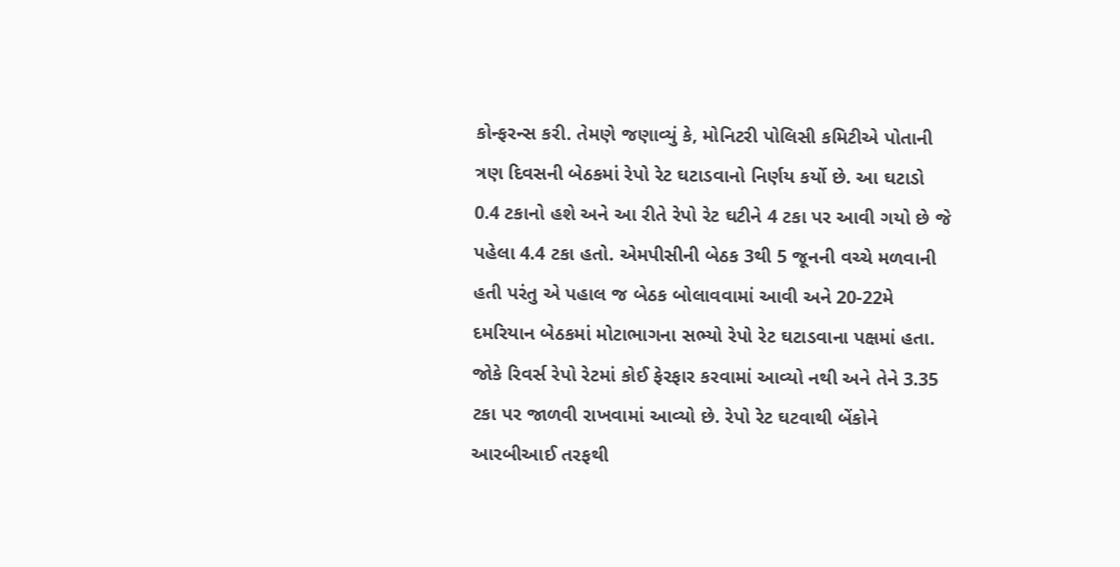કોન્ફરન્સ કરી. તેમણે જણાવ્યું કે, મોનિટરી પોલિસી કમિટીએ પોતાની ત્રણ દિવસની બેઠકમાં રેપો રેટ ઘટાડવાનો નિર્ણય કર્યો છે. આ ઘટાડો 0.4 ટકાનો હશે અને આ રીતે રેપો રેટ ઘટીને 4 ટકા પર આવી ગયો છે જે પહેલા 4.4 ટકા હતો. એમપીસીની બેઠક 3થી 5 જૂનની વચ્ચે મળવાની હતી પરંતુ એ પહાલ જ બેઠક બોલાવવામાં આવી અને 20-22મે દમરિયાન બેઠકમાં મોટાભાગના સભ્યો રેપો રેટ ઘટાડવાના પક્ષમાં હતા. જોકે રિવર્સ રેપો રેટમાં કોઈ ફેરફાર કરવામાં આવ્યો નથી અને તેને 3.35 ટકા પર જાળવી રાખવામાં આવ્યો છે. રેપો રેટ ઘટવાથી બેંકોને આરબીઆઈ તરફથી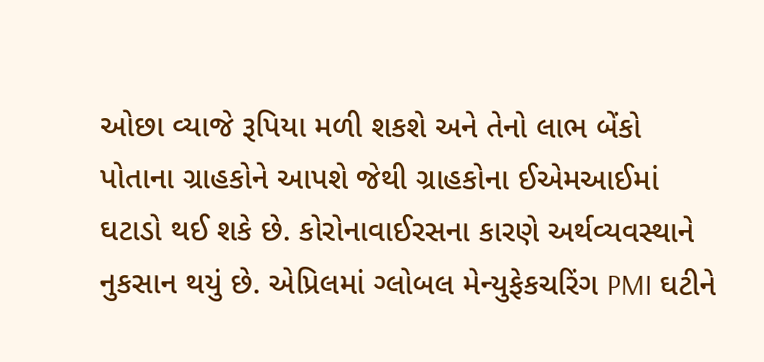ઓછા વ્યાજે રૂપિયા મળી શકશે અને તેનો લાભ બેંકો પોતાના ગ્રાહકોને આપશે જેથી ગ્રાહકોના ઈએમઆઈમાં ઘટાડો થઈ શકે છે. કોરોનાવાઈરસના કારણે અર્થવ્યવસ્થાને નુકસાન થયું છે. એપ્રિલમાં ગ્લોબલ મેન્યુફેકચરિંગ PMI ઘટીને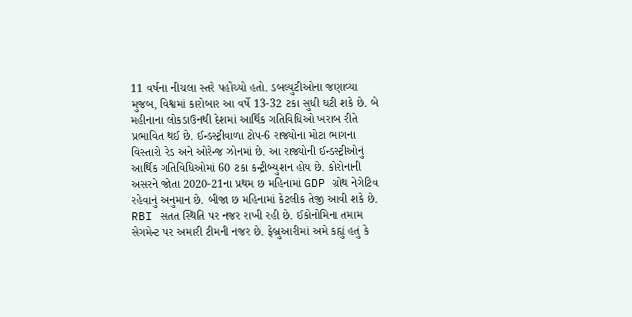11 વર્ષના નીચલા સ્તરે પહોંચ્યો હતો. ડબલ્યુટીઓના જણાવ્યા મુજબ, વિશ્વમાં કારોબાર આ વર્ષે 13-32 ટકા સુધી ઘટી શકે છે. બે મહીનાના લોકડાઉનથી દેશમાં આર્થિક ગતિવિધિઓ ખરાબ રીતે પ્રભાવિત થઈ છે. ઈન્ડસ્ટ્રીવાળા ટોપ-6 રાજ્યોના મોટા ભાગના વિસ્તારો રેડ અને ઓરેન્જ ઝોનમાં છે. આ રાજ્યોની ઈન્ડસ્ટ્રીઓનું આર્થિક ગતિવિધિઓમાં 60 ટકા કન્ટ્રીબ્યુશન હોય છે. કોરોનાની અસરને જોતા 2020-21ના પ્રથમ છ મહિનામાં GDP ગ્રોથ નેગેટિવ રહેવાનું અનુમાન છે. બીજા છ મહિનામાં કેટલીક તેજી આવી શકે છે. RBI સતત સ્થિતિ પર નજર રાખી રહી છે. ઈકોનોમિના તમામ સેગમેન્ટ પર અમારી ટીમની નજર છે. ફેબ્રુઆરીમાં અમે કહ્યું હતું કે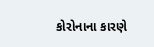કોરોનાના કારણે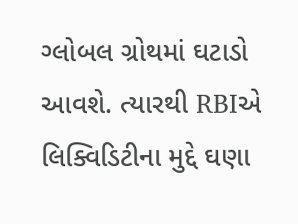ગ્લોબલ ગ્રોથમાં ઘટાડો આવશે. ત્યારથી RBIએ લિક્વિડિટીના મુદ્દે ઘણા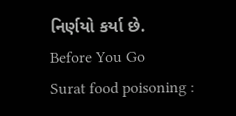નિર્ણયો કર્યા છે.
Before You Go
Surat food poisoning :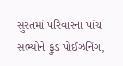સુરતમાં પરિવારના પાંચ સભ્યોને ફુડ પોઈઝનિંગ,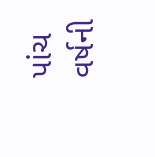પાંચ વર્ષની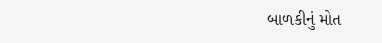બાળકીનું મોત